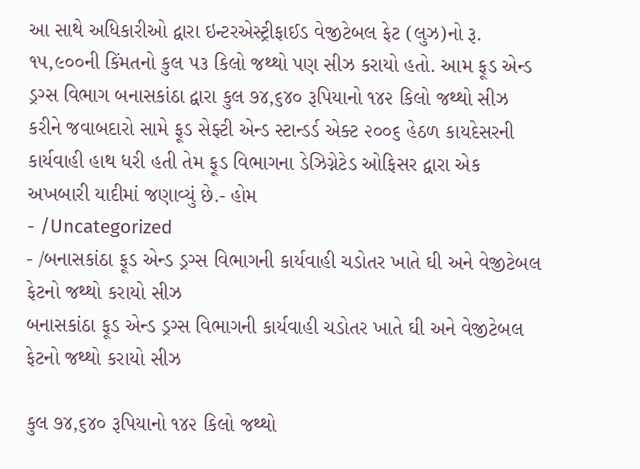આ સાથે અધિકારીઓ દ્વારા ઇન્ટરએસ્ટ્રીફાઈડ વેજીટેબલ ફેટ (લુઝ)નો રૂ. ૧૫,૯૦૦ની કિંમતનો કુલ ૫૩ કિલો જથ્થો પણ સીઝ કરાયો હતો. આમ ફૂડ એન્ડ ડ્રગ્સ વિભાગ બનાસકાંઠા દ્વારા કુલ ૭૪,૬૪૦ રૂપિયાનો ૧૪૨ કિલો જથ્થો સીઝ કરીને જવાબદારો સામે ફૂડ સેફ્ટી એન્ડ સ્ટાન્ડર્ડ એક્ટ ૨૦૦૬ હેઠળ કાયદેસરની કાર્યવાહી હાથ ધરી હતી તેમ ફૂડ વિભાગના ડેઝિગ્નેટેડ ઓફિસર દ્વારા એક અખબારી યાદીમાં જણાવ્યું છે.- હોમ
- /Uncategorized
- /બનાસકાંઠા ફૂડ એન્ડ ડ્રગ્સ વિભાગની કાર્યવાહી ચડોતર ખાતે ઘી અને વેજીટેબલ ફેટનો જથ્થો કરાયો સીઝ
બનાસકાંઠા ફૂડ એન્ડ ડ્રગ્સ વિભાગની કાર્યવાહી ચડોતર ખાતે ઘી અને વેજીટેબલ ફેટનો જથ્થો કરાયો સીઝ

કુલ ૭૪,૬૪૦ રૂપિયાનો ૧૪૨ કિલો જથ્થો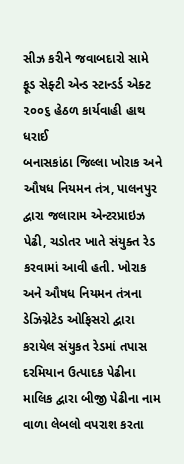સીઝ કરીને જવાબદારો સામે ફૂડ સેફ્ટી એન્ડ સ્ટાન્ડર્ડ એક્ટ ૨૦૦૬ હેઠળ કાર્યવાહી હાથ ધરાઈ
બનાસકાંઠા જિલ્લા ખોરાક અને ઔષધ નિયમન તંત્ર, પાલનપુર દ્વારા જલારામ એન્ટરપ્રાઇઝ પેઢી, ચડોતર ખાતે સંયુક્ત રેડ કરવામાં આવી હતી. ખોરાક અને ઔષધ નિયમન તંત્રના ડેઝિગ્નેટેડ ઓફિસરો દ્વારા કરાયેલ સંયુકત રેડમાં તપાસ દરમિયાન ઉત્પાદક પેઢીના માલિક દ્વારા બીજી પેઢીના નામ વાળા લેબલો વપરાશ કરતા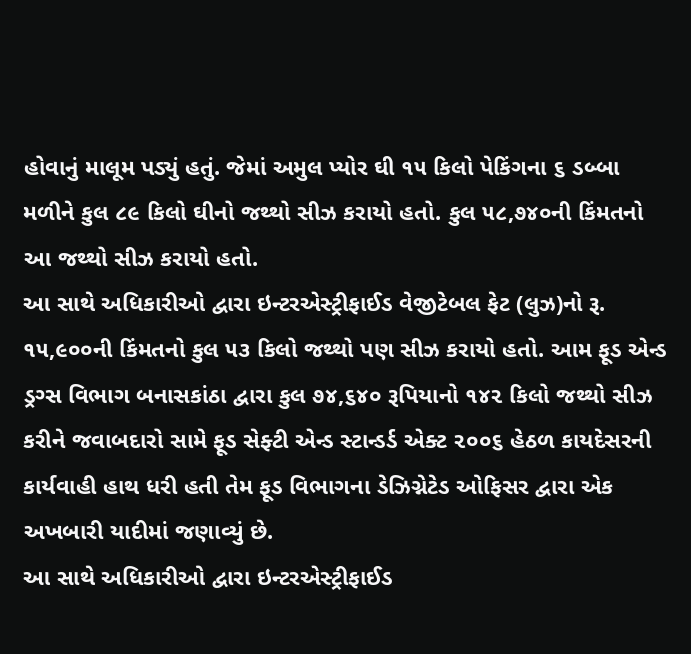હોવાનું માલૂમ પડ્યું હતું. જેમાં અમુલ પ્યોર ઘી ૧૫ કિલો પેકિંગના ૬ ડબ્બા મળીને કુલ ૮૯ કિલો ઘીનો જથ્થો સીઝ કરાયો હતો. કુલ ૫૮,૭૪૦ની કિંમતનો આ જથ્થો સીઝ કરાયો હતો.
આ સાથે અધિકારીઓ દ્વારા ઇન્ટરએસ્ટ્રીફાઈડ વેજીટેબલ ફેટ (લુઝ)નો રૂ. ૧૫,૯૦૦ની કિંમતનો કુલ ૫૩ કિલો જથ્થો પણ સીઝ કરાયો હતો. આમ ફૂડ એન્ડ ડ્રગ્સ વિભાગ બનાસકાંઠા દ્વારા કુલ ૭૪,૬૪૦ રૂપિયાનો ૧૪૨ કિલો જથ્થો સીઝ કરીને જવાબદારો સામે ફૂડ સેફ્ટી એન્ડ સ્ટાન્ડર્ડ એક્ટ ૨૦૦૬ હેઠળ કાયદેસરની કાર્યવાહી હાથ ધરી હતી તેમ ફૂડ વિભાગના ડેઝિગ્નેટેડ ઓફિસર દ્વારા એક અખબારી યાદીમાં જણાવ્યું છે.
આ સાથે અધિકારીઓ દ્વારા ઇન્ટરએસ્ટ્રીફાઈડ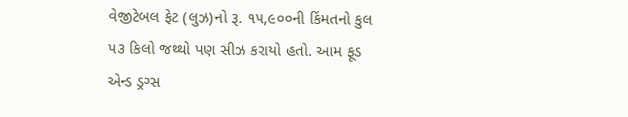વેજીટેબલ ફેટ (લુઝ)નો રૂ. ૧૫,૯૦૦ની કિંમતનો કુલ ૫૩ કિલો જથ્થો પણ સીઝ કરાયો હતો. આમ ફૂડ એન્ડ ડ્રગ્સ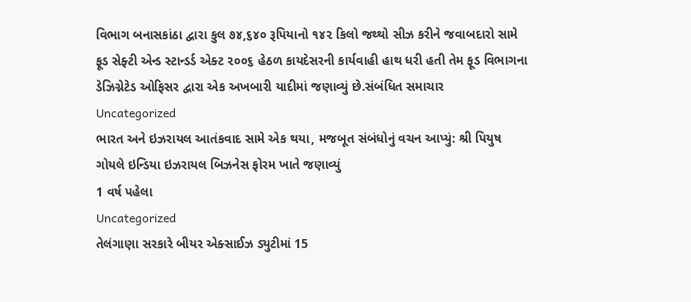વિભાગ બનાસકાંઠા દ્વારા કુલ ૭૪,૬૪૦ રૂપિયાનો ૧૪૨ કિલો જથ્થો સીઝ કરીને જવાબદારો સામે ફૂડ સેફ્ટી એન્ડ સ્ટાન્ડર્ડ એક્ટ ૨૦૦૬ હેઠળ કાયદેસરની કાર્યવાહી હાથ ધરી હતી તેમ ફૂડ વિભાગના ડેઝિગ્નેટેડ ઓફિસર દ્વારા એક અખબારી યાદીમાં જણાવ્યું છે.સંબંધિત સમાચાર
Uncategorized
ભારત અને ઇઝરાયલ આતંકવાદ સામે એક થયા, મજબૂત સંબંધોનું વચન આપ્યું: શ્રી પિયુષ ગોયલે ઇન્ડિયા ઇઝરાયલ બિઝનેસ ફોરમ ખાતે જણાવ્યું
1 વર્ષ પહેલા
Uncategorized
તેલંગાણા સરકારે બીયર એક્સાઈઝ ડ્યુટીમાં 15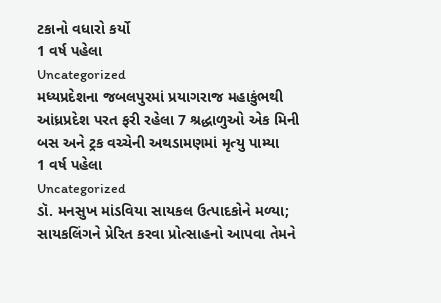ટકાનો વધારો કર્યો
1 વર્ષ પહેલા
Uncategorized
મધ્યપ્રદેશના જબલપુરમાં પ્રયાગરાજ મહાકુંભથી આંધ્રપ્રદેશ પરત ફરી રહેલા 7 શ્રદ્ધાળુઓ એક મિની બસ અને ટ્રક વચ્ચેની અથડામણમાં મૃત્યુ પામ્યા
1 વર્ષ પહેલા
Uncategorized
ડૉ. મનસુખ માંડવિયા સાયકલ ઉત્પાદકોને મળ્યા; સાયકલિંગને પ્રેરિત કરવા પ્રોત્સાહનો આપવા તેમને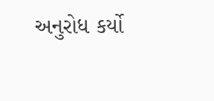અનુરોધ કર્યો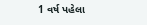1 વર્ષ પહેલા